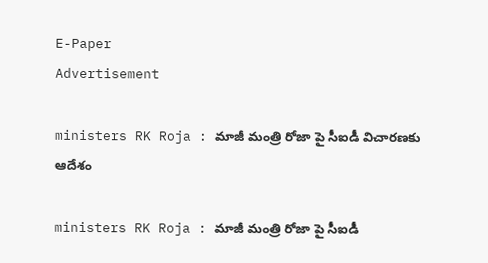E-Paper
Advertisement

ministers RK Roja : మాజీ మంత్రి రోజా పై సీఐడీ విచారణకు ఆదేశం

ministers RK Roja : మాజీ మంత్రి రోజా పై సీఐడీ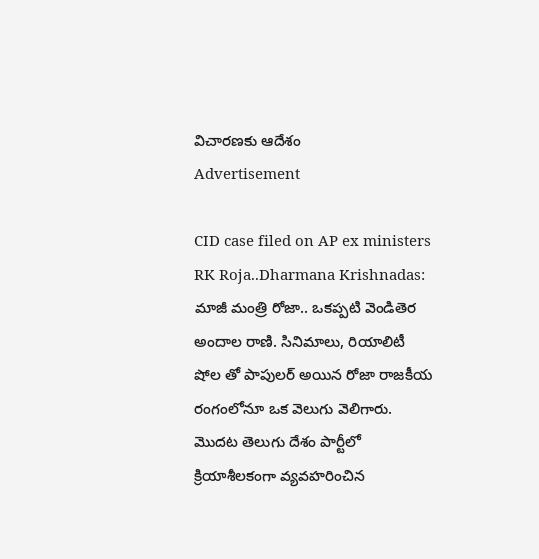విచారణకు ఆదేశం
Advertisement

CID case filed on AP ex ministers RK Roja..Dharmana Krishnadas: మాజీ మంత్రి రోజా.. ఒకప్పటి వెండితెర అందాల రాణి. సినిమాలు, రియాలిటీ షోల తో పాపులర్ అయిన రోజా రాజకీయ రంగంలోనూ ఒక వెలుగు వెలిగారు. మొదట తెలుగు దేశం పార్టీలో క్రియాశీలకంగా వ్యవహరించిన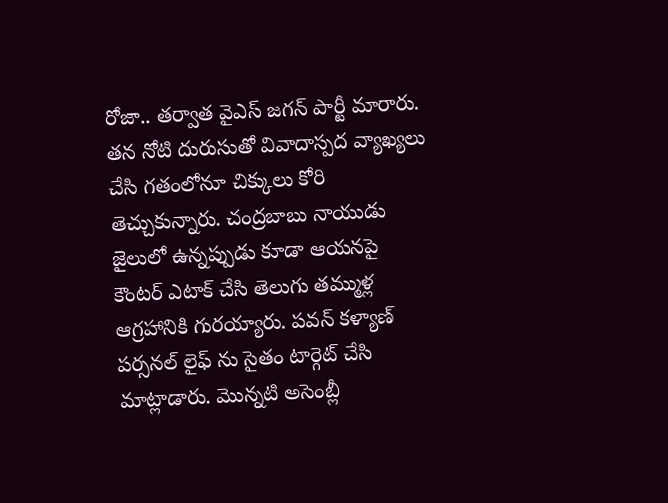రోజా.. తర్వాత వైఎస్ జగన్ పార్టీ మారారు. తన నోటి దురుసుతో వివాదాస్పద వ్యాఖ్యలు చేసి గతంలోనూ చిక్కులు కోరి తెచ్చుకున్నారు. చంద్రబాబు నాయుడు జైలులో ఉన్నప్పుడు కూడా ఆయనపై కౌంటర్ ఎటాక్ చేసి తెలుగు తమ్ముళ్ల ఆగ్రహానికి గురయ్యారు. పవన్ కళ్యాణ్ పర్సనల్ లైఫ్ ను సైతం టార్గెట్ చేసి మాట్లాడారు. మొన్నటి అసెంబ్లీ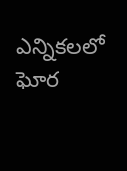ఎన్నికలలో ఘోర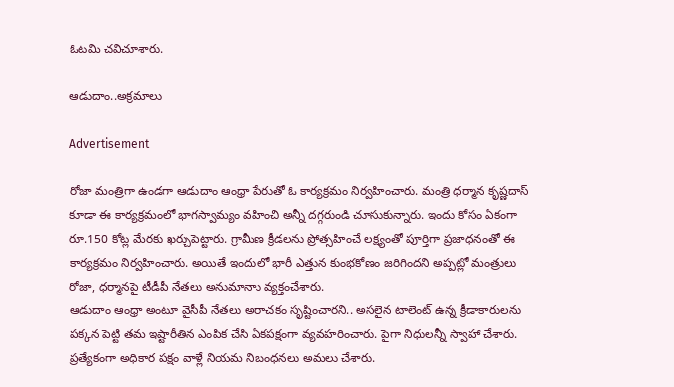ఓటమి చవిచూశారు.

ఆడుదాం..అక్రమాలు

Advertisement

రోజా మంత్రిగా ఉండగా ఆడుదాం ఆంధ్రా పేరుతో ఓ కార్యక్రమం నిర్వహించారు. మంత్రి ధర్మాన కృష్ణదాస్ కూడా ఈ కార్యక్రమంలో భాగస్వామ్యం వహించి అన్నీ దగ్గరుండి చూసుకున్నారు. ఇందు కోసం ఏకంగా రూ.150 కోట్ల మేరకు ఖర్చుపెట్టారు. గ్రామీణ క్రీడలను ప్రోత్సహించే లక్ష్యంతో పూర్తిగా ప్రజాధనంతో ఈ కార్యక్రమం నిర్వహించారు. అయితే ఇందులో భారీ ఎత్తున కుంభకోణం జరిగిందని అప్పట్లో మంత్రులు రోజా, ధర్మానపై టీడీపీ నేతలు అనుమానాు వ్యక్తంచేశారు.
ఆడుదాం ఆంధ్రా అంటూ వైసీపీ నేతలు అరాచకం సృష్టించారని.. అసలైన టాలెంట్ ఉన్న క్రీడాకారులను పక్కన పెట్టి తమ ఇష్టారీతిన ఎంపిక చేసి ఏకపక్షంగా వ్యవహరించారు. పైగా నిధులన్నీ స్వాహా చేశారు. ప్రత్యేకంగా అధికార పక్షం వాళ్లే నియమ నిబంధనలు అమలు చేశారు.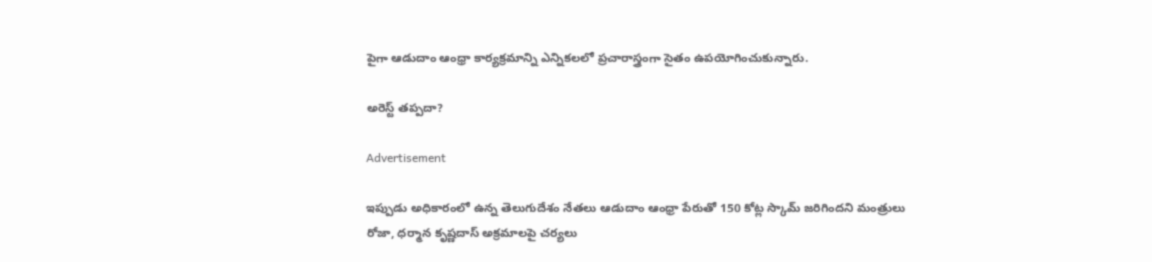పైగా ఆడుదాం ఆంధ్రా కార్యక్రమాన్ని ఎన్నికలలో ప్రచారాస్త్రంగా సైతం ఉపయోగించుకున్నారు.

అరెస్ట్ తప్పదా?

Advertisement

ఇప్పుడు అధికారంలో ఉన్న తెలుగుదేశం నేతలు ఆడుదాం ఆంధ్రా పేరుతో 150 కోట్ల స్కామ్ జరిగిందని మంత్రులు రోజా, ధర్మాన కృష్ణదాస్ అక్రమాలపై చర్యలు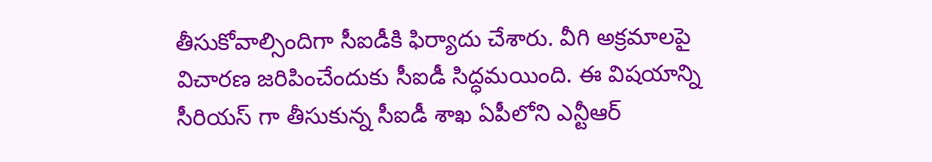తీసుకోవాల్సిందిగా సీఐడీకి ఫిర్యాదు చేశారు. వీగి అక్రమాలపై విచారణ జరిపించేందుకు సీఐడీ సిద్ధమయింది. ఈ విషయాన్ని సీరియస్ గా తీసుకున్న సీఐడీ శాఖ ఏపీలోని ఎన్టీఆర్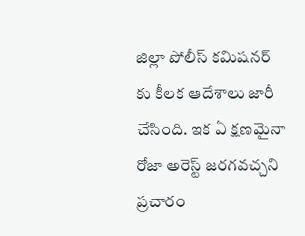జిల్లా పోలీస్ కమిషనర్ కు కీలక ఆదేశాలు జారీ చేసింది. ఇక ఏ క్షణమైనా రోజా అరెస్ట్ జరగవచ్చని ప్రచారం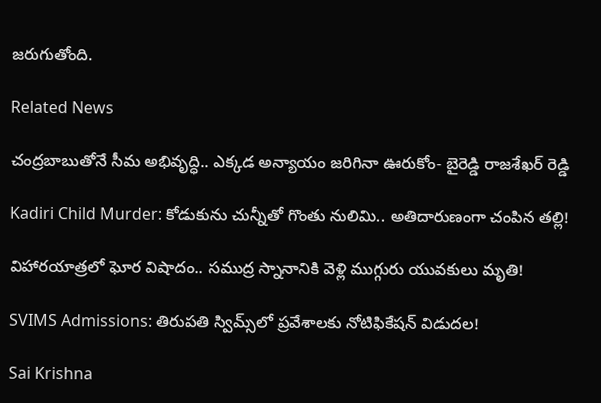జరుగుతోంది.

Related News

చంద్రబాబుతోనే సీమ అభివృద్ధి.. ఎక్కడ అన్యాయం జరిగినా ఊరుకోం- బైరెడ్డి రాజశేఖర్ రెడ్డి

Kadiri Child Murder: కోడుకును చున్నీతో గొంతు నులిమి.. అతిదారుణంగా చంపిన తల్లి!

విహారయాత్రలో ఘోర విషాదం.. సముద్ర స్నానానికి వెళ్లి ముగ్గురు యువకులు మృతి!

SVIMS Admissions: తిరుపతి స్విమ్స్‌లో ప్రవేశాలకు నోటిఫికేషన్ విడుదల!

Sai Krishna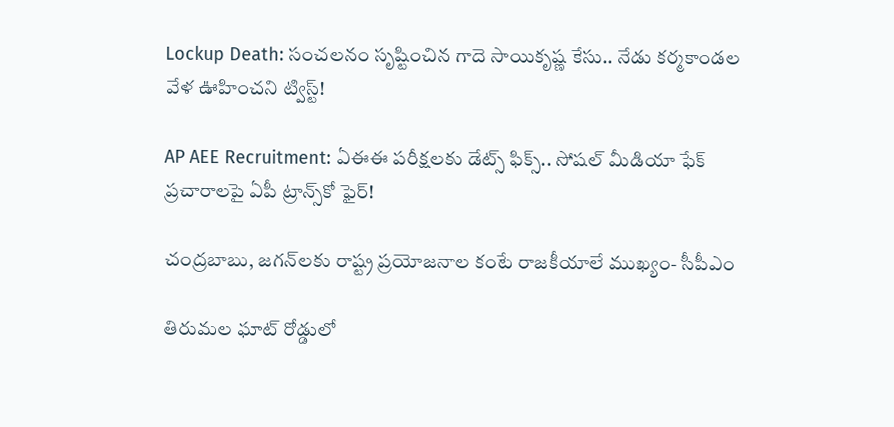Lockup Death: సంచలనం సృష్టించిన గాదె సాయికృష్ణ కేసు.. నేడు కర్మకాండల వేళ ఊహించని ట్విస్ట్!

AP AEE Recruitment: ఏఈఈ పరీక్షలకు డేట్స్ ఫిక్స్.. సోషల్ మీడియా ఫేక్ ప్రచారాలపై ఏపీ ట్రాన్స్‌కో ఫైర్!

చంద్రబాబు, జగన్‌లకు రాష్ట్ర ప్రయోజనాల కంటే రాజకీయాలే ముఖ్యం- సీపీఎం

తిరుమల ఘాట్ రోడ్డులో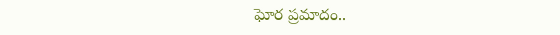ఘోర ప్రమాదం..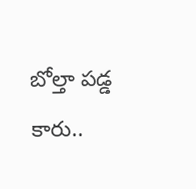బోల్తా పడ్డ కారు..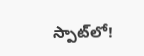స్పాట్‌లో!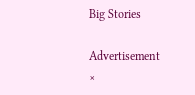Big Stories

Advertisement
×